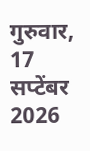गुरुवार, 17 सप्टेंबर 2026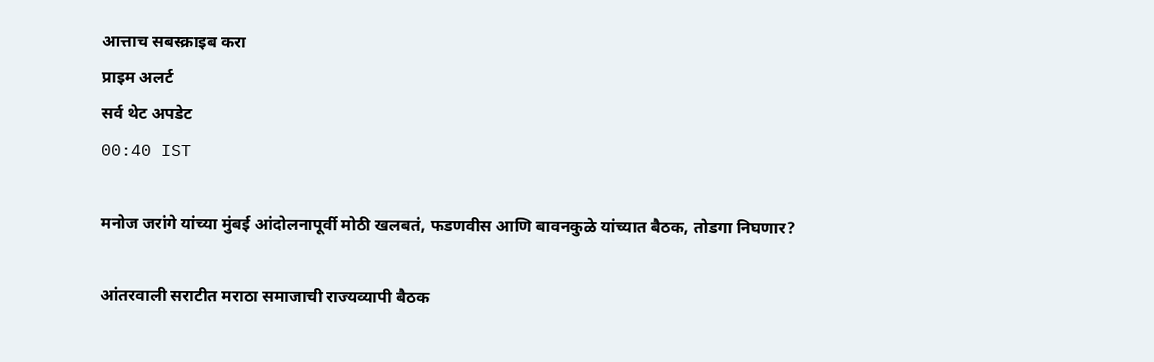आत्ताच सबस्क्राइब करा
प्राइम अलर्ट
सर्व थेट अपडेट
00:40 IST

मनोज जरांगे यांच्या मुंबई आंदोलनापूर्वी मोठी खलबतं, फडणवीस आणि बावनकुळे यांच्यात बैठक, तोडगा निघणार?

आंतरवाली सराटीत मराठा समाजाची राज्यव्यापी बैठक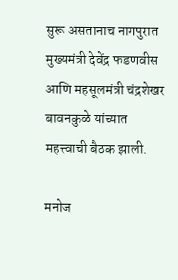सुरू असतानाच नागपुरात मुख्यमंत्री देवेंद्र फडणवीस आणि महसूलमंत्री चंद्रशेखर बावनकुळे यांच्यात महत्त्वाची बैठक झाली.

मनोज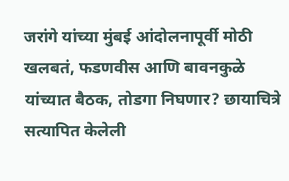जरांगे यांच्या मुंबई आंदोलनापूर्वी मोठी खलबतं, फडणवीस आणि बावनकुळे यांच्यात बैठक, तोडगा निघणार? छायाचित्रे सत्यापित केलेली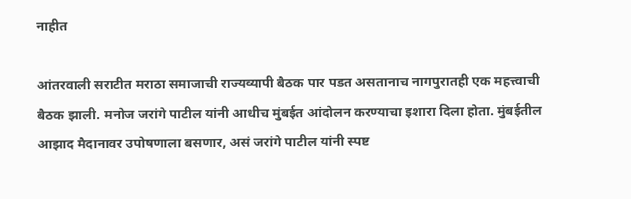नाहीत

आंतरवाली सराटीत मराठा समाजाची राज्यव्यापी बैठक पार पडत असतानाच नागपुरातही एक महत्त्वाची बैठक झाली. मनोज जरांगे पाटील यांनी आधीच मुंबईत आंदोलन करण्याचा इशारा दिला होता. मुंबईतील आझाद मैदानावर उपोषणाला बसणार, असं जरांगे पाटील यांनी स्पष्ट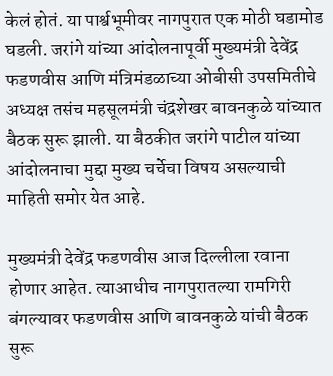केलं होतं. या पार्श्वभूमीवर नागपुरात एक मोठी घडामोड घडली. जरांगे यांच्या आंदोलनापूर्वी मुख्यमंत्री देवेंद्र फडणवीस आणि मंत्रिमंडळाच्या ओबीसी उपसमितीचे अध्यक्ष तसंच महसूलमंत्री चंद्रशेखर बावनकुळे यांच्यात बैठक सुरू झाली. या बैठकीत जरांगे पाटील यांच्या आंदोलनाचा मुद्दा मुख्य चर्चेचा विषय असल्याची माहिती समोर येत आहे.

मुख्यमंत्री देवेंद्र फडणवीस आज दिल्लीला रवाना होणार आहेत. त्याआधीच नागपुरातल्या रामगिरी बंगल्यावर फडणवीस आणि बावनकुळे यांची बैठक सुरू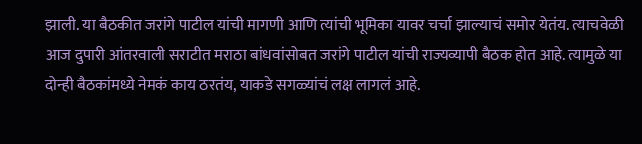झाली. या बैठकीत जरांगे पाटील यांची मागणी आणि त्यांची भूमिका यावर चर्चा झाल्याचं समोर येतंय. त्याचवेळी आज दुपारी आंतरवाली सराटीत मराठा बांधवांसोबत जरांगे पाटील यांची राज्यव्यापी बैठक होत आहे. त्यामुळे या दोन्ही बैठकांमध्ये नेमकं काय ठरतंय, याकडे सगळ्यांचं लक्ष लागलं आहे.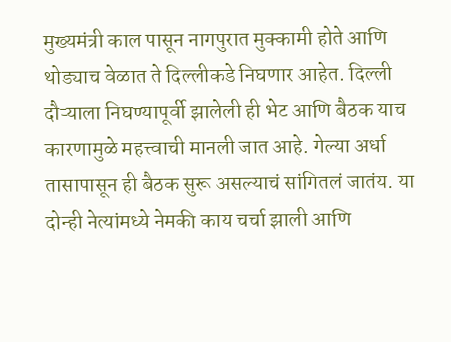मुख्यमंत्री काल पासून नागपुरात मुक्कामी होते आणि थोड्याच वेळात ते दिल्लीकडे निघणार आहेत. दिल्ली दौऱ्याला निघण्यापूर्वी झालेली ही भेट आणि बैठक याच कारणामुळे महत्त्वाची मानली जात आहे. गेल्या अर्धा तासापासून ही बैठक सुरू असल्याचं सांगितलं जातंय. या दोन्ही नेत्यांमध्ये नेमकी काय चर्चा झाली आणि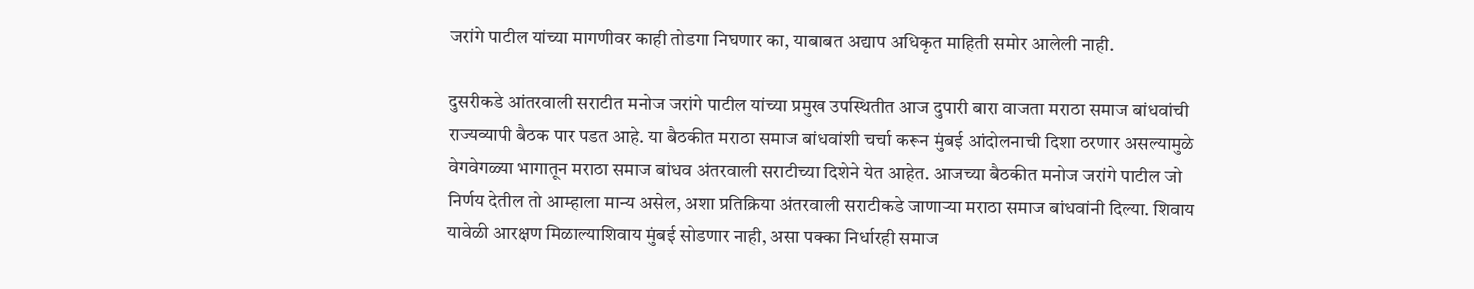जरांगे पाटील यांच्या मागणीवर काही तोडगा निघणार का, याबाबत अद्याप अधिकृत माहिती समोर आलेली नाही.

दुसरीकडे आंतरवाली सराटीत मनोज जरांगे पाटील यांच्या प्रमुख उपस्थितीत आज दुपारी बारा वाजता मराठा समाज बांधवांची राज्यव्यापी बैठक पार पडत आहे. या बैठकीत मराठा समाज बांधवांशी चर्चा करून मुंबई आंदोलनाची दिशा ठरणार असल्यामुळे वेगवेगळ्या भागातून मराठा समाज बांधव अंतरवाली सराटीच्या दिशेने येत आहेत. आजच्या बैठकीत मनोज जरांगे पाटील जो निर्णय देतील तो आम्हाला मान्य असेल, अशा प्रतिक्रिया अंतरवाली सराटीकडे जाणाऱ्या मराठा समाज बांधवांनी दिल्या. शिवाय यावेळी आरक्षण मिळाल्याशिवाय मुंबई सोडणार नाही, असा पक्का निर्धारही समाज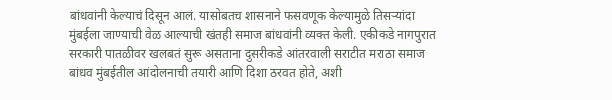बांधवांनी केल्याचं दिसून आलं. यासोबतच शासनाने फसवणूक केल्यामुळे तिसऱ्यांदा मुंबईला जाण्याची वेळ आल्याची खंतही समाज बांधवांनी व्यक्त केली. एकीकडे नागपुरात सरकारी पातळीवर खलबतं सुरू असताना दुसरीकडे आंतरवाली सराटीत मराठा समाज बांधव मुंबईतील आंदोलनाची तयारी आणि दिशा ठरवत होते, अशी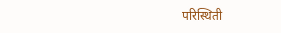परिस्थिती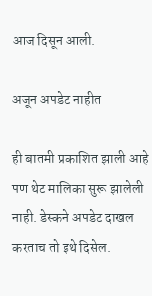आज दिसून आली.

अजून अपडेट नाहीत

ही बातमी प्रकाशित झाली आहे पण थेट मालिका सुरू झालेली नाही. डेस्कने अपडेट दाखल करताच तो इथे दिसेल.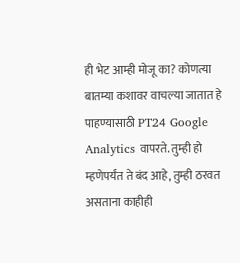ही भेट आम्ही मोजू का? कोणत्या बातम्या कशावर वाचल्या जातात हे पाहण्यासाठी PT24 Google Analytics वापरते. तुम्ही हो म्हणेपर्यंत ते बंद आहे, तुम्ही ठरवत असताना काहीही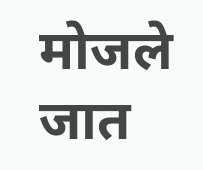मोजले जात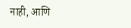नाही, आणि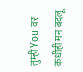तुम्ही You वर कधीही मन बदलू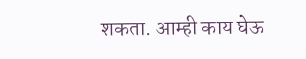शकता. आम्ही काय घेऊ